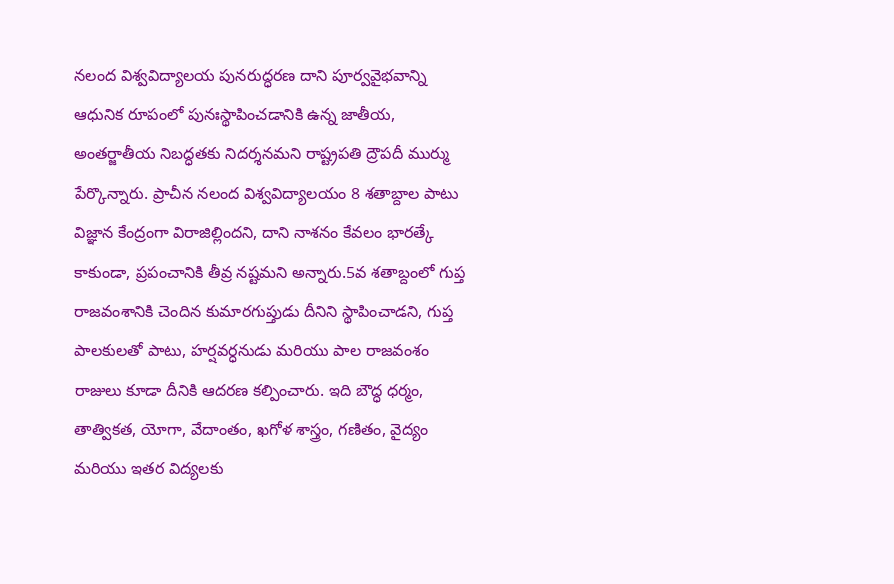నలంద విశ్వవిద్యాలయ పునరుద్ధరణ దాని పూర్వవైభవాన్ని ఆధునిక రూపంలో పునఃస్థాపించడానికి ఉన్న జాతీయ, అంతర్జాతీయ నిబద్ధతకు నిదర్శనమని రాష్ట్రపతి ద్రౌపదీ ముర్ము పేర్కొన్నారు. ప్రాచీన నలంద విశ్వవిద్యాలయం 8 శతాబ్దాల పాటు విజ్ఞాన కేంద్రంగా విరాజిల్లిందని, దాని నాశనం కేవలం భారత్కే కాకుండా, ప్రపంచానికి తీవ్ర నష్టమని అన్నారు.5వ శతాబ్దంలో గుప్త రాజవంశానికి చెందిన కుమారగుప్తుడు దీనిని స్థాపించాడని, గుప్త పాలకులతో పాటు, హర్షవర్ధనుడు మరియు పాల రాజవంశం రాజులు కూడా దీనికి ఆదరణ కల్పించారు. ఇది బౌద్ధ ధర్మం, తాత్వికత, యోగా, వేదాంతం, ఖగోళ శాస్త్రం, గణితం, వైద్యం మరియు ఇతర విద్యలకు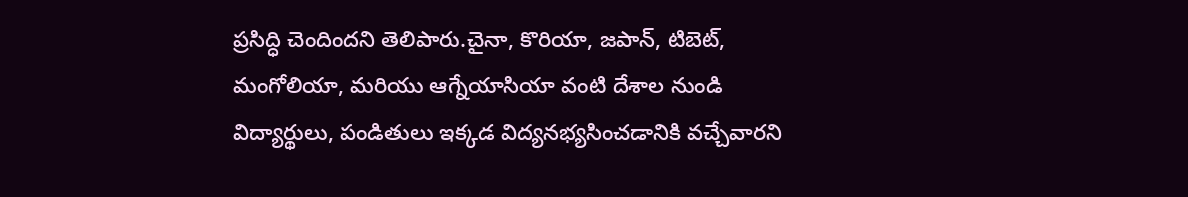ప్రసిద్ధి చెందిందని తెలిపారు.చైనా, కొరియా, జపాన్, టిబెట్, మంగోలియా, మరియు ఆగ్నేయాసియా వంటి దేశాల నుండి విద్యార్థులు, పండితులు ఇక్కడ విద్యనభ్యసించడానికి వచ్చేవారని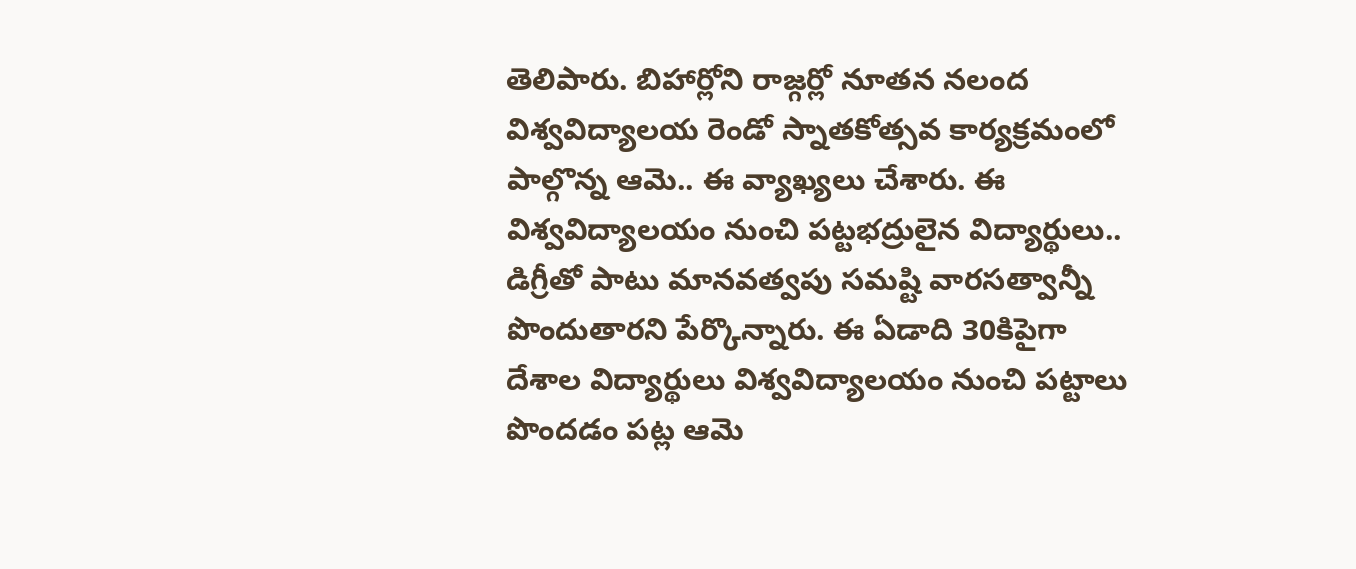తెలిపారు. బిహార్లోని రాజ్గర్లో నూతన నలంద విశ్వవిద్యాలయ రెండో స్నాతకోత్సవ కార్యక్రమంలో పాల్గొన్న ఆమె.. ఈ వ్యాఖ్యలు చేశారు. ఈ విశ్వవిద్యాలయం నుంచి పట్టభద్రులైన విద్యార్థులు.. డిగ్రీతో పాటు మానవత్వపు సమష్టి వారసత్వాన్నీ పొందుతారని పేర్కొన్నారు. ఈ ఏడాది 30కిపైగా దేశాల విద్యార్థులు విశ్వవిద్యాలయం నుంచి పట్టాలు పొందడం పట్ల ఆమె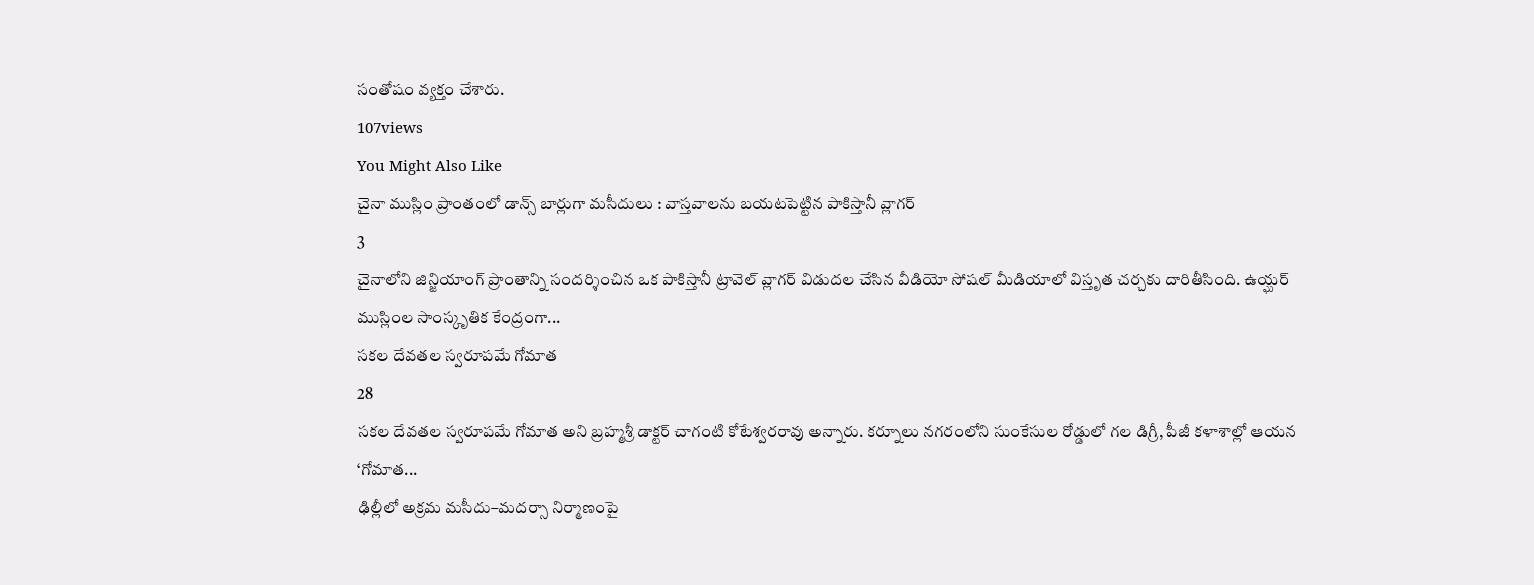సంతోషం వ్యక్తం చేశారు.
107views
You Might Also Like
చైనా ముస్లిం ప్రాంతంలో డాన్స్ బార్లుగా మసీదులు : వాస్తవాలను బయటపెట్టిన పాకిస్తానీ వ్లాగర్
3
చైనాలోని జిన్జియాంగ్ ప్రాంతాన్ని సందర్శించిన ఒక పాకిస్తానీ ట్రావెల్ వ్లాగర్ విడుదల చేసిన వీడియో సోషల్ మీడియాలో విస్తృత చర్చకు దారితీసింది. ఉయ్ఘర్ ముస్లింల సాంస్కృతిక కేంద్రంగా...
సకల దేవతల స్వరూపమే గోమాత
28
సకల దేవతల స్వరూపమే గోమాత అని బ్రహ్మశ్రీ డాక్టర్ చాగంటి కోటేశ్వరరావు అన్నారు. కర్నూలు నగరంలోని సుంకేసుల రోడ్డులో గల డిగ్రీ, పీజీ కళాశాల్లో ఆయన ‘గోమాత...
ఢిల్లీలో అక్రమ మసీదు–మదర్సా నిర్మాణంపై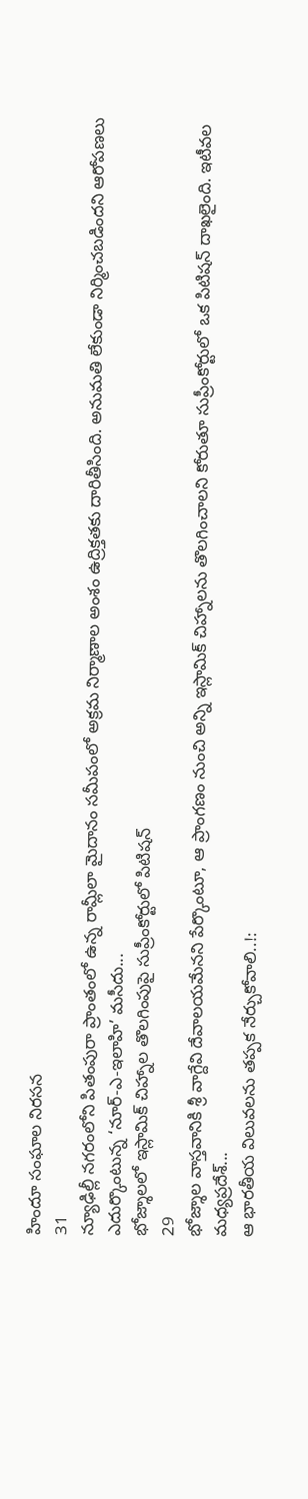హిందూ సంఘాల నిరసన
31
న్యూఢిల్లీ నగరంలోని పితంపురా ప్రాంతంలో ఉన్న రామ్లీలా మైదానం సమీపంలో అక్రమ నిర్మాణాల అంశం ఉద్రిక్తతకు దారితీసింది. అనుమతి లేకుండా నిర్మించబడిందని ఆరోపణలు ఎదుర్కొంటున్న ‘నూర్-ఎ-ఇలాహి’ మసీదు...
భోజ్శాలలో ఇస్లామిక్ చిహ్నాల తొలగింపుపై సుప్రీంకోర్టులో పిటిషన్
29
భోజ్శాల వాస్తవానికి శ్రీ వాగ్దేవి దేవాలయమేనని పేర్కొంటూ, ఆ ప్రాంగణం నుంచి అన్ని ఇస్లామిక్ చిహ్నాలను తొలగించాలని కోరుతూ సుప్రీంకోర్టులో ఒక పిటిషన్ దాఖలైంది. ఇటీవల మధ్యప్రదేశ్...
ఆ భారతీయ విలువలను తప్పక నేర్చుకోవాలి..!: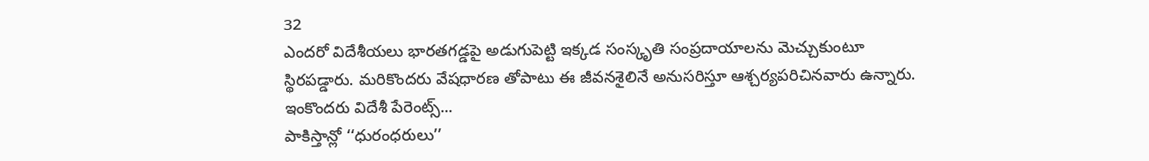32
ఎందరో విదేశీయలు భారతగడ్డపై అడుగుపెట్టి ఇక్కడ సంస్కృతి సంప్రదాయాలను మెచ్చుకుంటూ స్థిరపడ్డారు. మరికొందరు వేషధారణ తోపాటు ఈ జీవనశైలినే అనుసరిస్తూ ఆశ్చర్యపరిచినవారు ఉన్నారు. ఇంకొందరు విదేశీ పేరెంట్స్...
పాకిస్తాన్లో ‘‘ధురంధరులు’’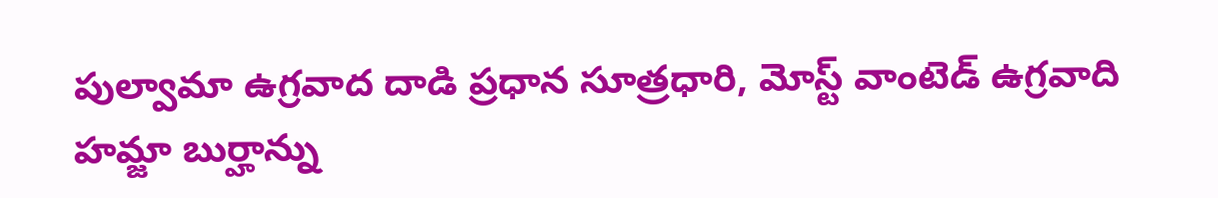పుల్వామా ఉగ్రవాద దాడి ప్రధాన సూత్రధారి, మోస్ట్ వాంటెడ్ ఉగ్రవాది హమ్జా బుర్హాన్ను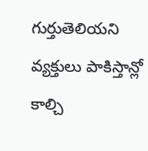గుర్తుతెలియని వ్యక్తులు పాకిస్తాన్లో కాల్చి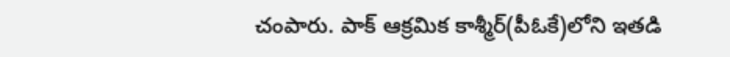చంపారు. పాక్ ఆక్రమిక కాశ్మీర్(పీఓకే)లోని ఇతడి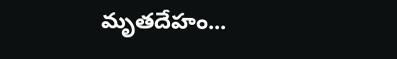మృతదేహం...